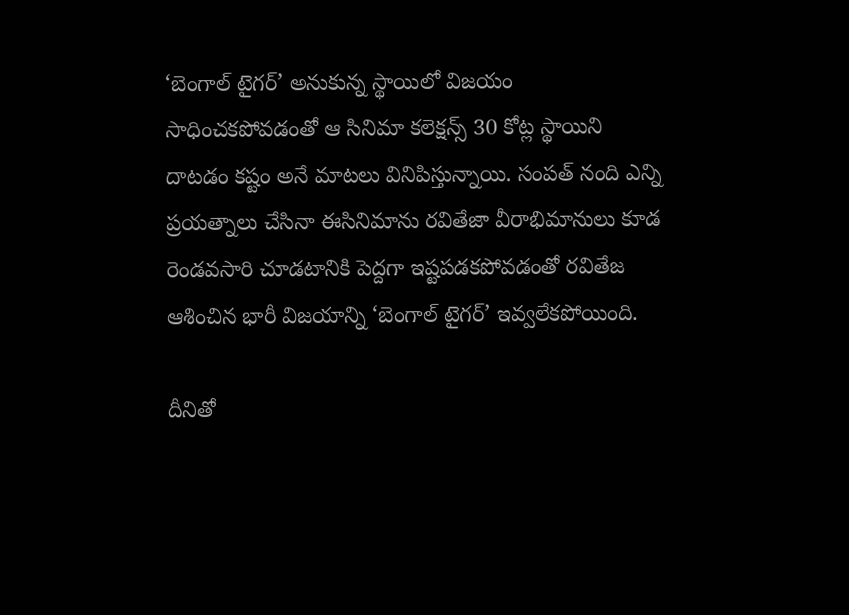‘బెంగాల్ టైగర్’ అనుకున్న స్థాయిలో విజయం సాధించకపోవడంతో ఆ సినిమా కలెక్షన్స్ 30 కోట్ల స్థాయిని దాటడం కష్టం అనే మాటలు వినిపిస్తున్నాయి. సంపత్ నంది ఎన్ని ప్రయత్నాలు చేసినా ఈసినిమాను రవితేజా వీరాభిమానులు కూడ రెండవసారి చూడటానికి పెద్దగా ఇష్టపడకపోవడంతో రవితేజ ఆశించిన భారీ విజయాన్ని ‘బెంగాల్ టైగర్’ ఇవ్వలేకపోయింది.

దీనితో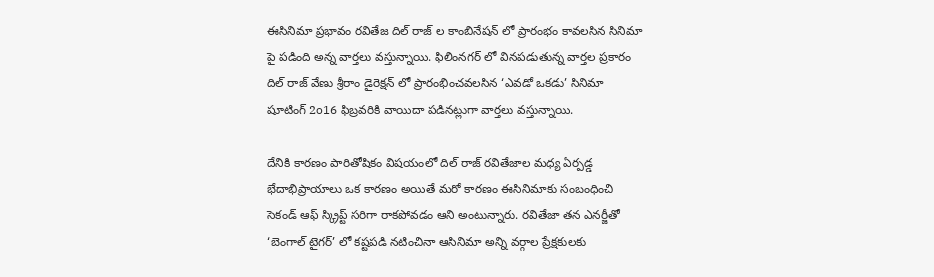ఈసినిమా ప్రభావం రవితేజ దిల్ రాజ్ ల కాంబినేషన్ లో ప్రారంభం కావలసిన సినిమా పై పడింది అన్న వార్తలు వస్తున్నాయి. ఫిలింనగర్ లో వినపడుతున్న వార్తల ప్రకారం దిల్ రాజ్ వేణు శ్రీరాం డైరెక్షన్ లో ప్రారంభించవలసిన ‘ఎవడో ఒకడు’ సినిమా షూటింగ్ 2o16 ఫిబ్రవరికి వాయిదా పడినట్లుగా వార్తలు వస్తున్నాయి.

దేనికి కారణం పారితోషికం విషయంలో దిల్ రాజ్ రవితేజాల మధ్య ఏర్పడ్డ భేదాభిప్రాయాలు ఒక కారణం అయితే మరో కారణం ఈసినిమాకు సంబంధించి సెకండ్ ఆఫ్ స్క్రిప్ట్ సరిగా రాకపోవడం ఆని అంటున్నారు. రవితేజా తన ఎనర్జీతో ‘బెంగాల్ టైగర్’ లో కష్టపడి నటించినా ఆసినిమా అన్ని వర్గాల ప్రేక్షకులకు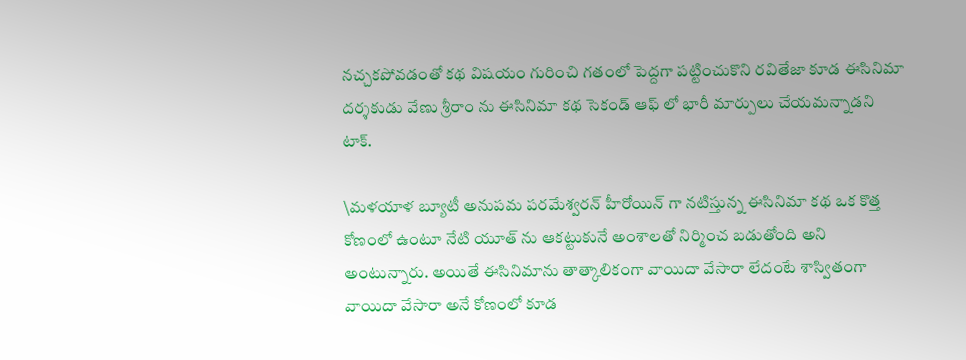నచ్చకపోవడంతో కథ విషయం గురించి గతంలో పెద్దగా పట్టించుకొని రవితేజా కూడ ఈసినిమా దర్శకుడు వేణు శ్రీరాం ను ఈసినిమా కథ సెకండ్ ఆఫ్ లో భారీ మార్పులు చేయమన్నాడని టాక్.

\మళయాళ బ్యూటీ అనుపమ పరమేశ్వరన్ హీరోయిన్ గా నటిస్తున్న ఈసినిమా కథ ఒక కొత్త కోణంలో ఉంటూ నేటి యూత్ ను ఆకట్టుకునే అంశాలతో నిర్మించ బడుతోంది అని అంటున్నారు. అయితే ఈసినిమాను తాత్కాలికంగా వాయిదా వేసారా లేదంటే శాస్వితంగా వాయిదా వేసారా అనే కోణంలో కూడ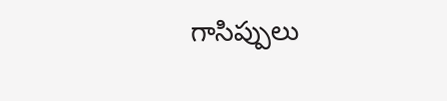గాసిప్పులు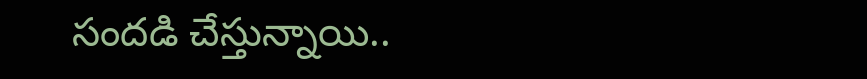సందడి చేస్తున్నాయి..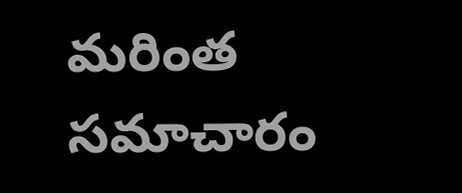మరింత సమాచారం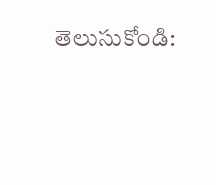తెలుసుకోండి: